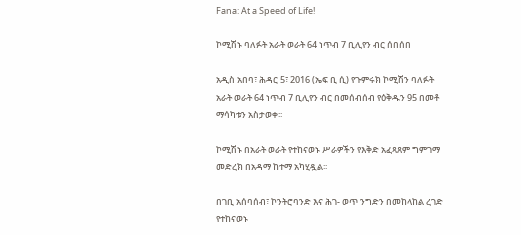Fana: At a Speed of Life!

ኮሚሽኑ ባለፉት አራት ወራት 64 ነጥብ 7 ቢሊየን ብር ሰበሰበ

አዲስ አበባ፣ ሕዳር 5፣ 2016 (ኤፍ ቢ ሲ) የጉምሩክ ኮሚሽን ባለፉት አራት ወራት 64 ነጥብ 7 ቢሊየን ብር በመሰብሰብ የዕቅዱን 95 በመቶ ማሳካቱን አስታወቀ፡፡

ኮሚሽኑ በአራት ወራት የተከናወኑ ሥራዎችን የእቅድ አፈጻጸም ግምገማ መድረክ በአዳማ ከተማ አካሂዷል፡፡

በገቢ አሰባሰብ፣ ኮንትሮባንድ እና ሕገ- ወጥ ንግድን በመከላከል ረገድ የተከናወኑ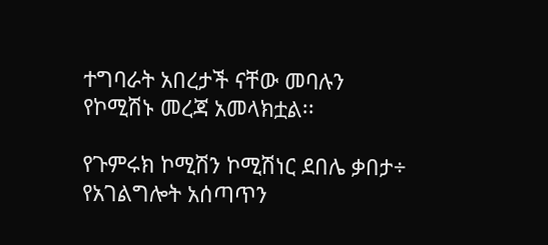ተግባራት አበረታች ናቸው መባሉን የኮሚሽኑ መረጃ አመላክቷል፡፡

የጉምሩክ ኮሚሽን ኮሚሽነር ደበሌ ቃበታ÷ የአገልግሎት አሰጣጥን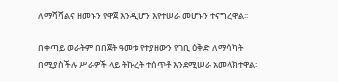ለማሻሻልና ዘመኑን የዋጀ እንዲሆን እየተሠራ መሆኑን ተናግረዋል፡፡

በቀጣይ ወራትም በበጀት ዓመቱ የተያዘውን የገቢ ዕቅድ ለማሳካት በሚያስችሉ ሥራዎች ላይ ትኩረት ተሰጥቶ እንደሚሠራ አመላክተዋል፡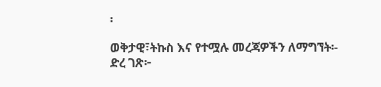፡

ወቅታዊ፣ትኩስ እና የተሟሉ መረጃዎችን ለማግኘት፡-
ድረ ገጽ፦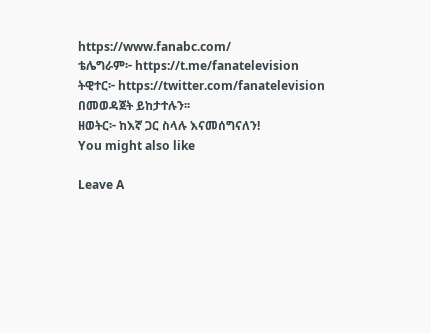https://www.fanabc.com/
ቴሌግራም፦ https://t.me/fanatelevision
ትዊተር፦ https://twitter.com/fanatelevision በመወዳጀት ይከታተሉን፡፡
ዘወትር፦ ከእኛ ጋር ስላሉ እናመሰግናለን!
You might also like

Leave A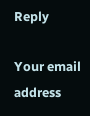Reply

Your email address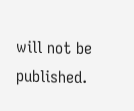will not be published.